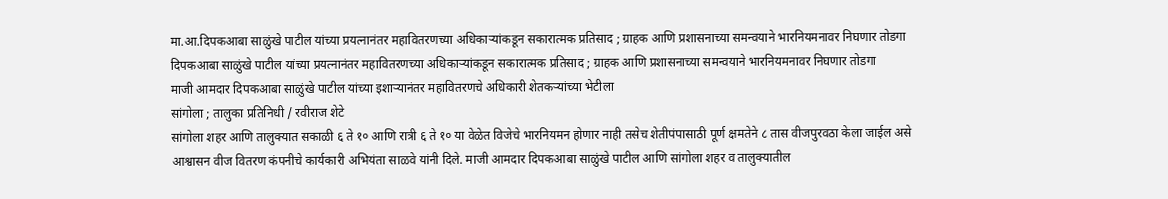मा.आ.दिपकआबा साळुंखे पाटील यांच्या प्रयत्नानंतर महावितरणच्या अधिकाऱ्यांकडून सकारात्मक प्रतिसाद ; ग्राहक आणि प्रशासनाच्या समन्वयाने भारनियमनावर निघणार तोडगा
दिपकआबा साळुंखे पाटील यांच्या प्रयत्नानंतर महावितरणच्या अधिकाऱ्यांकडून सकारात्मक प्रतिसाद ; ग्राहक आणि प्रशासनाच्या समन्वयाने भारनियमनावर निघणार तोडगा
माजी आमदार दिपकआबा साळुंखे पाटील यांच्या इशाऱ्यानंतर महावितरणचे अधिकारी शेतकऱ्यांच्या भेटीला
सांगोला ; तालुका प्रतिनिधी / रवीराज शेटे
सांगोला शहर आणि तालुक्यात सकाळी ६ ते १० आणि रात्री ६ ते १० या वेळेत विजेचे भारनियमन होणार नाही तसेच शेतीपंपासाठी पूर्ण क्षमतेने ८ तास वीजपुरवठा केला जाईल असे आश्वासन वीज वितरण कंपनीचे कार्यकारी अभियंता साळवे यांनी दिले. माजी आमदार दिपकआबा साळुंखे पाटील आणि सांगोला शहर व तालुक्यातील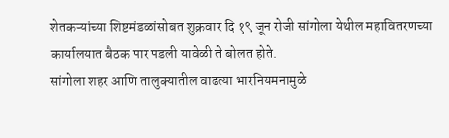शेतकऱ्यांच्या शिष्टमंडळांसोबत शुक्रवार दि १९ जून रोजी सांगोला येथील महावितरणच्या कार्यालयात बैठक पार पडली यावेळी ते बोलत होते.
सांगोला शहर आणि तालुक्यातील वाढत्या भारनियमनामुळे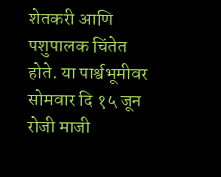शेतकरी आणि पशुपालक चिंतेत होते. या पार्श्वभूमीवर सोमवार दि १५ जून रोजी माजी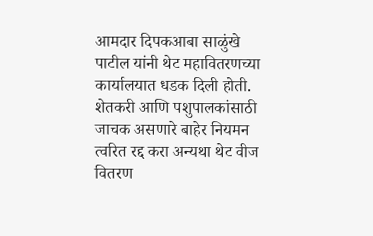आमदार दिपकआबा साळुंखे पाटील यांनी थेट महावितरणच्या कार्यालयात धडक दिली होती. शेतकरी आणि पशुपालकांसाठी जाचक असणारे बाहेर नियमन त्वरित रद्द करा अन्यथा थेट वीज वितरण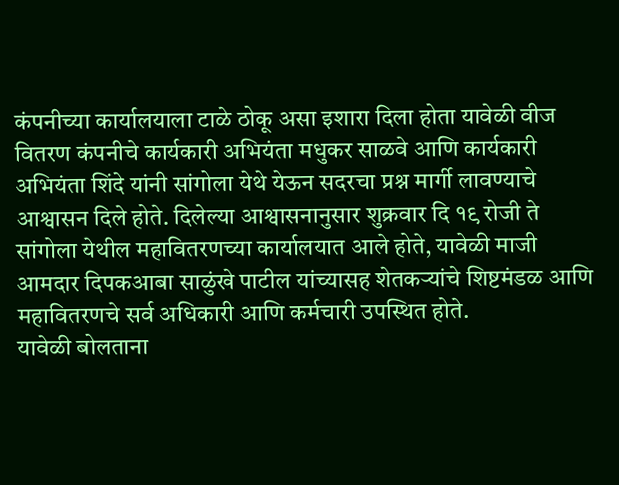कंपनीच्या कार्यालयाला टाळे ठोकू असा इशारा दिला होता यावेळी वीज वितरण कंपनीचे कार्यकारी अभियंता मधुकर साळवे आणि कार्यकारी अभियंता शिंदे यांनी सांगोला येथे येऊन सदरचा प्रश्न मार्गी लावण्याचे आश्वासन दिले होते. दिलेल्या आश्वासनानुसार शुक्रवार दि १९ रोजी ते सांगोला येथील महावितरणच्या कार्यालयात आले होते, यावेळी माजी आमदार दिपकआबा साळुंखे पाटील यांच्यासह शेतकऱ्यांचे शिष्टमंडळ आणि महावितरणचे सर्व अधिकारी आणि कर्मचारी उपस्थित होते.
यावेळी बोलताना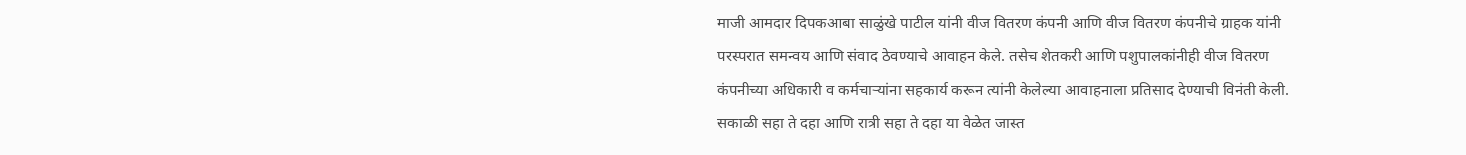माजी आमदार दिपकआबा साळुंखे पाटील यांनी वीज वितरण कंपनी आणि वीज वितरण कंपनीचे ग्राहक यांनी परस्परात समन्वय आणि संवाद ठेवण्याचे आवाहन केले. तसेच शेतकरी आणि पशुपालकांनीही वीज वितरण कंपनीच्या अधिकारी व कर्मचाऱ्यांना सहकार्य करून त्यांनी केलेल्या आवाहनाला प्रतिसाद देण्याची विनंती केली. सकाळी सहा ते दहा आणि रात्री सहा ते दहा या वेळेत जास्त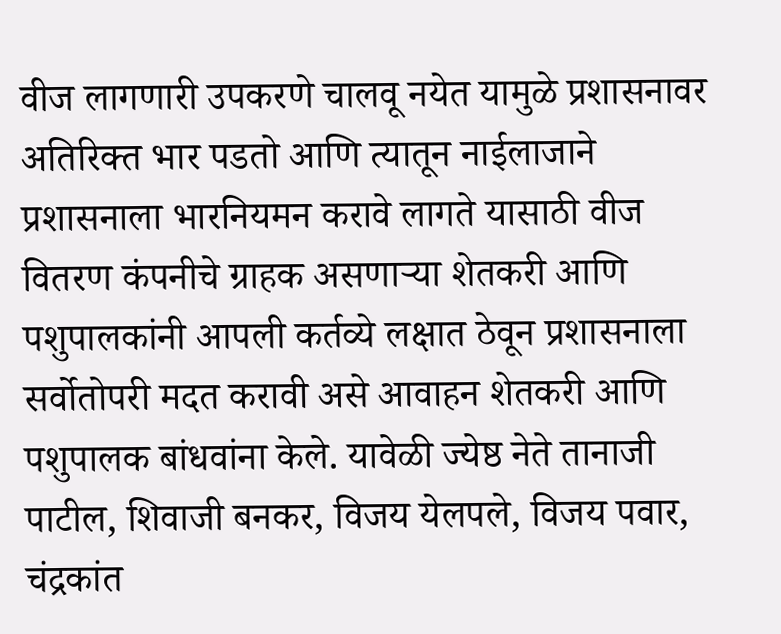वीज लागणारी उपकरणे चालवू नयेत यामुळे प्रशासनावर अतिरिक्त भार पडतो आणि त्यातून नाईलाजाने प्रशासनाला भारनियमन करावे लागते यासाठी वीज वितरण कंपनीचे ग्राहक असणाऱ्या शेतकरी आणि पशुपालकांनी आपली कर्तव्ये लक्षात ठेवून प्रशासनाला सर्वोतोपरी मदत करावी असे आवाहन शेतकरी आणि पशुपालक बांधवांना केले. यावेळी ज्येष्ठ नेते तानाजी पाटील, शिवाजी बनकर, विजय येलपले, विजय पवार, चंद्रकांत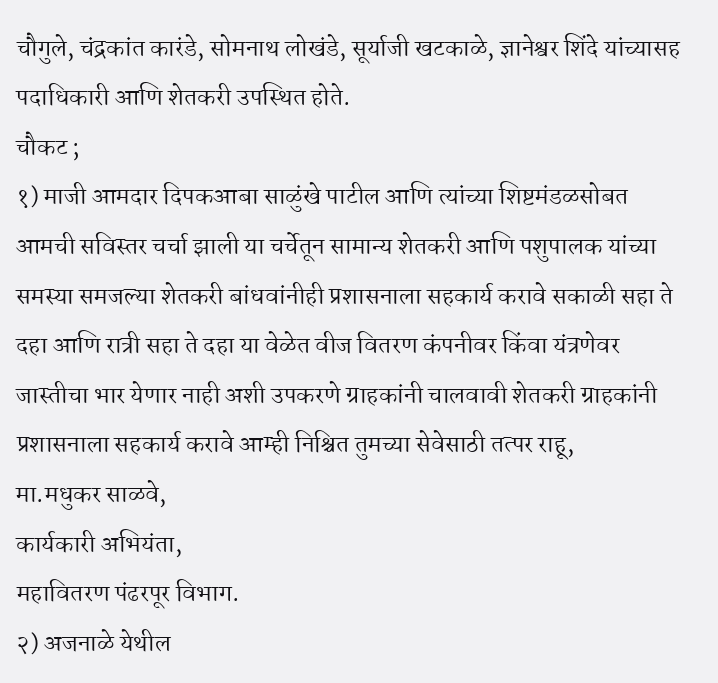चौगुले, चंद्रकांत कारंडे, सोमनाथ लोखंडे, सूर्याजी खटकाळे, ज्ञानेश्वर शिंदे यांच्यासह पदाधिकारी आणि शेतकरी उपस्थित होते.
चौकट ;
१) माजी आमदार दिपकआबा साळुंखे पाटील आणि त्यांच्या शिष्टमंडळसोबत आमची सविस्तर चर्चा झाली या चर्चेतून सामान्य शेतकरी आणि पशुपालक यांच्या समस्या समजल्या शेतकरी बांधवांनीही प्रशासनाला सहकार्य करावे सकाळी सहा ते दहा आणि रात्री सहा ते दहा या वेळेत वीज वितरण कंपनीवर किंवा यंत्रणेवर जास्तीचा भार येणार नाही अशी उपकरणे ग्राहकांनी चालवावी शेतकरी ग्राहकांनी प्रशासनाला सहकार्य करावे आम्ही निश्चित तुमच्या सेवेसाठी तत्पर राहू,
मा.मधुकर साळवे,
कार्यकारी अभियंता,
महावितरण पंढरपूर विभाग.
२) अजनाळे येथील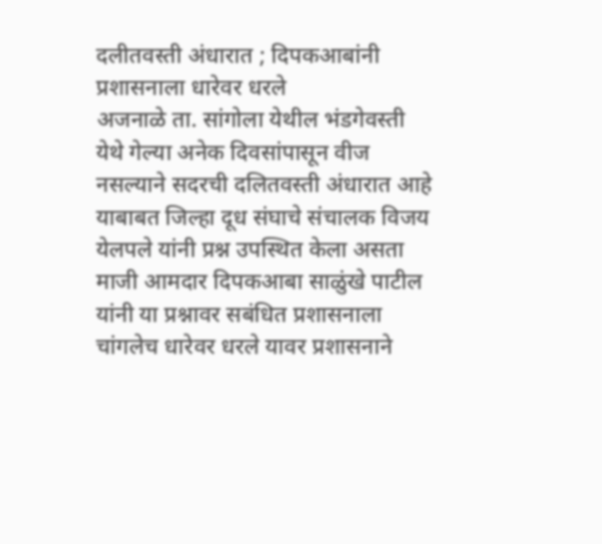दलीतवस्ती अंधारात ; दिपकआबांनी प्रशासनाला धारेवर धरले
अजनाळे ता. सांगोला येथील भंडगेवस्ती येथे गेल्या अनेक दिवसांपासून वीज नसल्याने सदरची दलितवस्ती अंधारात आहे याबाबत जिल्हा दूध संघाचे संचालक विजय येलपले यांनी प्रश्न उपस्थित केला असता माजी आमदार दिपकआबा साळुंखे पाटील यांनी या प्रश्नावर सबंधित प्रशासनाला चांगलेच धारेवर धरले यावर प्रशासनाने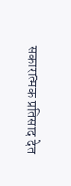सकारात्मक प्रतिसाद देत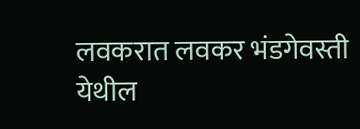लवकरात लवकर भंडगेवस्ती येथील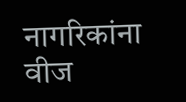नागरिकांना वीज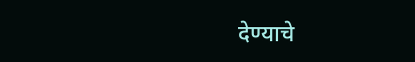देण्याचे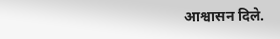आश्वासन दिले.